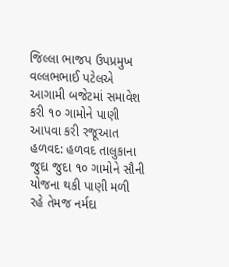જિલ્લા ભાજપ ઉપપ્રમુખ વલ્લભભાઈ પટેલએ આગામી બજેટમાં સમાવેશ કરી ૧૦ ગામોને પાણી આપવા કરી રજૂઆત હળવદ: હળવદ તાલુકાના જુદા જુદા ૧૦ ગામોને સૌની યોજના થકી પાણી મળી રહે તેમજ નર્મદા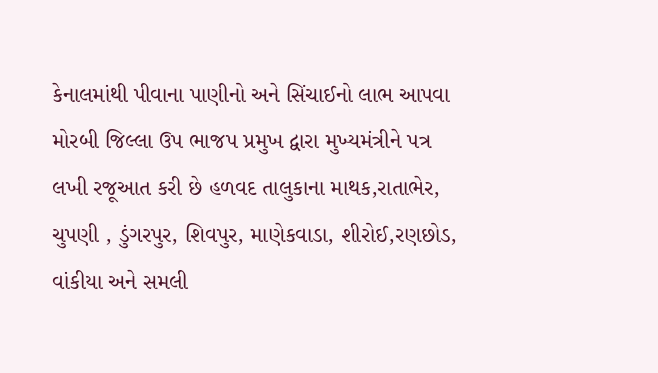કેનાલમાંથી પીવાના પાણીનો અને સિંચાઈનો લાભ આપવા મોરબી જિલ્લા ઉપ ભાજપ પ્રમુખ દ્વારા મુખ્યમંત્રીને પત્ર લખી રજૂઆત કરી છે હળવદ તાલુકાના માથક,રાતાભેર, ચુપણી , ડુંગરપુર, શિવપુર, માણેકવાડા, શીરોઈ,રણછોડ, વાંકીયા અને સમલી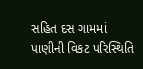સહિત દસ ગામમાં પાણીની વિકટ પરિસ્થિતિ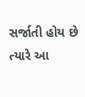સર્જાતી હોય છે ત્યારે આ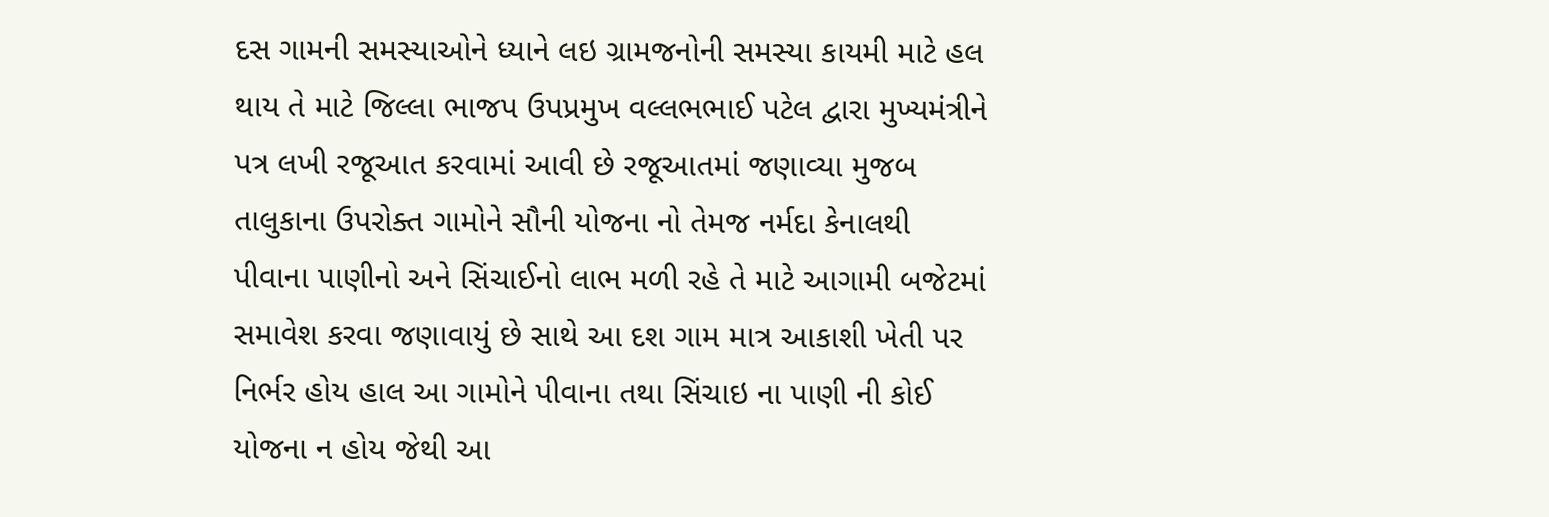દસ ગામની સમસ્યાઓને ધ્યાને લઇ ગ્રામજનોની સમસ્યા કાયમી માટે હલ થાય તે માટે જિલ્લા ભાજપ ઉપપ્રમુખ વલ્લભભાઈ પટેલ દ્વારા મુખ્યમંત્રીને પત્ર લખી રજૂઆત કરવામાં આવી છે રજૂઆતમાં જણાવ્યા મુજબ તાલુકાના ઉપરોક્ત ગામોને સૌની યોજના નો તેમજ નર્મદા કેનાલથી પીવાના પાણીનો અને સિંચાઈનો લાભ મળી રહે તે માટે આગામી બજેટમાં સમાવેશ કરવા જણાવાયું છે સાથે આ દશ ગામ માત્ર આકાશી ખેતી પર નિર્ભર હોય હાલ આ ગામોને પીવાના તથા સિંચાઇ ના પાણી ની કોઈ યોજના ન હોય જેથી આ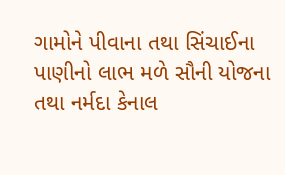ગામોને પીવાના તથા સિંચાઈના પાણીનો લાભ મળે સૌની યોજના તથા નર્મદા કેનાલ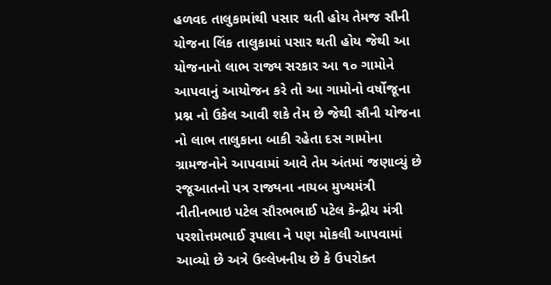હળવદ તાલુકામાંથી પસાર થતી હોય તેમજ સૌની યોજના લિંક તાલુકામાં પસાર થતી હોય જેથી આ યોજનાનો લાભ રાજ્ય સરકાર આ ૧૦ ગામોને આપવાનું આયોજન કરે તો આ ગામોનો વર્ષોજૂના પ્રશ્ન નો ઉકેલ આવી શકે તેમ છે જેથી સૌની યોજના નો લાભ તાલુકાના બાકી રહેતા દસ ગામોના ગ્રામજનોને આપવામાં આવે તેમ અંતમાં જણાવ્યું છે રજૂઆતનો પત્ર રાજ્યના નાયબ મુખ્યમંત્રી નીતીનભાઇ પટેલ સૌરભભાઈ પટેલ કેન્દ્રીય મંત્રી પરશોત્તમભાઈ રૂપાલા ને પણ મોકલી આપવામાં આવ્યો છે અત્રે ઉલ્લેખનીય છે કે ઉપરોક્ત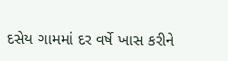દસેય ગામમાં દર વર્ષે ખાસ કરીને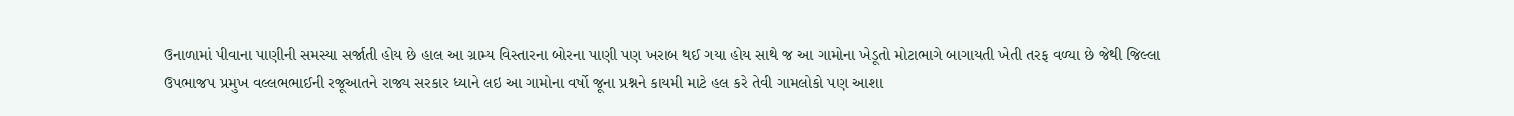ઉનાળામાં પીવાના પાણીની સમસ્યા સર્જાતી હોય છે હાલ આ ગ્રામ્ય વિસ્તારના બોરના પાણી પણ ખરાબ થઈ ગયા હોય સાથે જ આ ગામોના ખેડૂતો મોટાભાગે બાગાયતી ખેતી તરફ વળ્યા છે જેથી જિલ્લા ઉપભાજપ પ્રમુખ વલ્લભભાઈની રજૂઆતને રાજ્ય સરકાર ધ્યાને લઇ આ ગામોના વર્ષો જૂના પ્રશ્નને કાયમી માટે હલ કરે તેવી ગામલોકો પણ આશા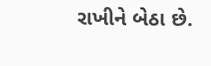રાખીને બેઠા છે.